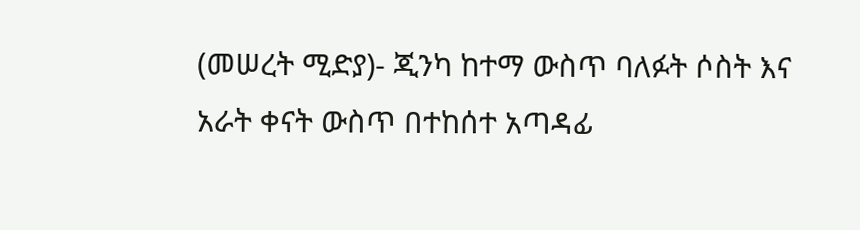(መሠረት ሚድያ)- ጂንካ ከተማ ውስጥ ባለፉት ሶስት እና አራት ቀናት ውስጥ በተከሰተ አጣዳፊ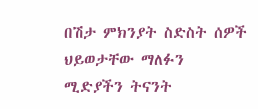በሽታ ምክንያት ስድስት ሰዎች ህይወታቸው ማለፉን ሚድያችን ትናንት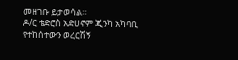መዘገቡ ይታወሳል።
ዶ/ር ቴድሮስ አድሀኖም ጂንካ አካባቢ የተከሰተውን ወረርሽኝ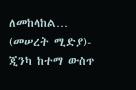ለመከላከል…
(መሠረት ሚድያ)- ጂንካ ከተማ ውስጥ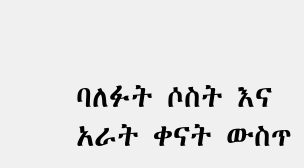ባለፉት ሶስት እና አራት ቀናት ውስጥ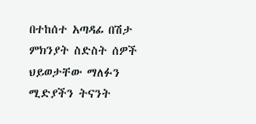በተከሰተ አጣዳፊ በሽታ ምክንያት ስድስት ሰዎች ህይወታቸው ማለፉን ሚድያችን ትናንት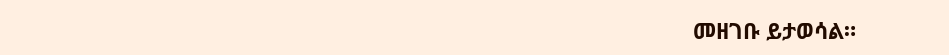መዘገቡ ይታወሳል።